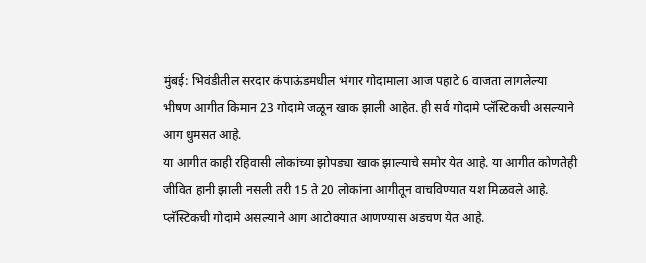मुंबई: भिवंडीतील सरदार कंपाऊंडमधील भंगार गोदामाला आज पहाटे 6 वाजता लागलेल्या भीषण आगीत किमान 23 गोदामे जळून खाक झाली आहेत. ही सर्व गोदामे प्लॅस्टिकची असल्याने आग धुमसत आहे.
या आगीत काही रहिवासी लोकांच्या झोपड्या खाक झाल्याचे समोर येत आहे. या आगीत कोणतेही जीवित हानी झाली नसली तरी 15 ते 20 लोकांना आगीतून वाचविण्यात यश मिळवले आहे.
प्लॅस्टिकची गोदामे असल्याने आग आटोक्यात आणण्यास अडचण येत आहे.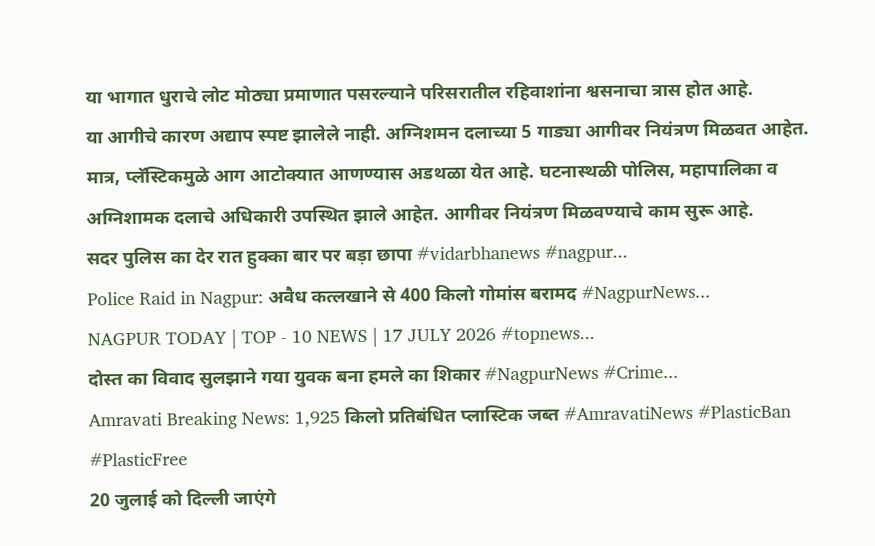या भागात धुराचे लोट मोठ्या प्रमाणात पसरल्याने परिसरातील रहिवाशांना श्वसनाचा त्रास होत आहे.
या आगीचे कारण अद्याप स्पष्ट झालेले नाही. अग्निशमन दलाच्या 5 गाड्या आगीवर नियंत्रण मिळवत आहेत. मात्र, प्लॅस्टिकमुळे आग आटोक्यात आणण्यास अडथळा येत आहे. घटनास्थळी पोलिस, महापालिका व अग्निशामक दलाचे अधिकारी उपस्थित झाले आहेत. आगीवर नियंत्रण मिळवण्याचे काम सुरू आहे.
सदर पुलिस का देर रात हुक्का बार पर बड़ा छापा #vidarbhanews #nagpur...
Police Raid in Nagpur: अवैध कत्लखाने से 400 किलो गोमांस बरामद #NagpurNews...
NAGPUR TODAY | TOP - 10 NEWS | 17 JULY 2026 #topnews...
दोस्त का विवाद सुलझाने गया युवक बना हमले का शिकार #NagpurNews #Crime...
Amravati Breaking News: 1,925 किलो प्रतिबंधित प्लास्टिक जब्त #AmravatiNews #PlasticBan #PlasticFree
20 जुलाई को दिल्ली जाएंगे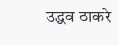उद्धव ठाकरे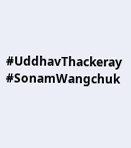#UddhavThackeray #SonamWangchuk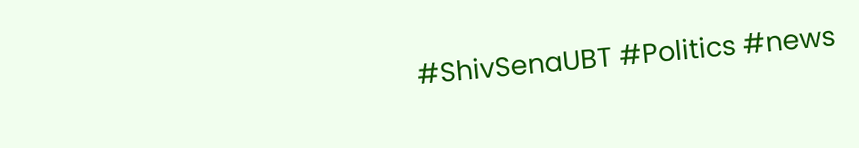#ShivSenaUBT #Politics #news